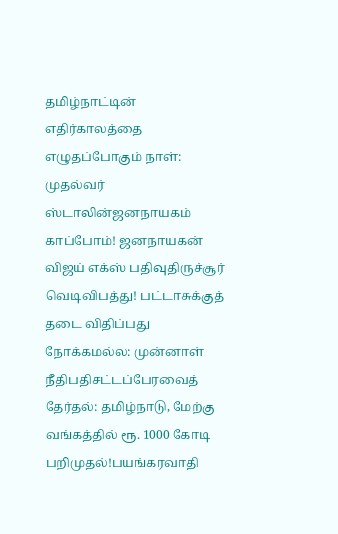தமிழ்நாட்டின் எதிர்காலத்தை எழுதப்போகும் நாள்: முதல்வர் ஸ்டாலின்ஜனநாயகம் காப்போம்! ஜனநாயகன் விஜய் எக்ஸ் பதிவுதிருச்சூர் வெடிவிபத்து! பட்டாசுக்குத் தடை விதிப்பது நோக்கமல்ல: முன்னாள் நீதிபதிசட்டப்பேரவைத் தேர்தல்: தமிழ்நாடு, மேற்கு வங்கத்தில் ரூ. 1000 கோடி பறிமுதல்!பயங்கரவாதி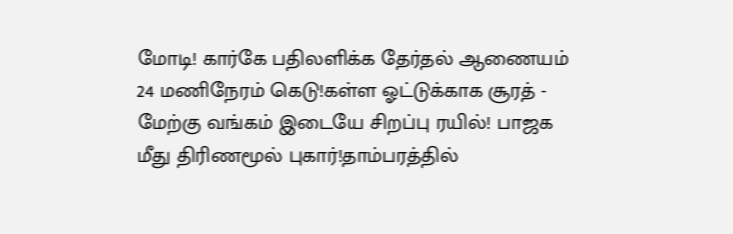மோடி! கார்கே பதிலளிக்க தேர்தல் ஆணையம் 24 மணிநேரம் கெடு!கள்ள ஓட்டுக்காக சூரத் - மேற்கு வங்கம் இடையே சிறப்பு ரயில்! பாஜக மீது திரிணமூல் புகார்!தாம்பரத்தில்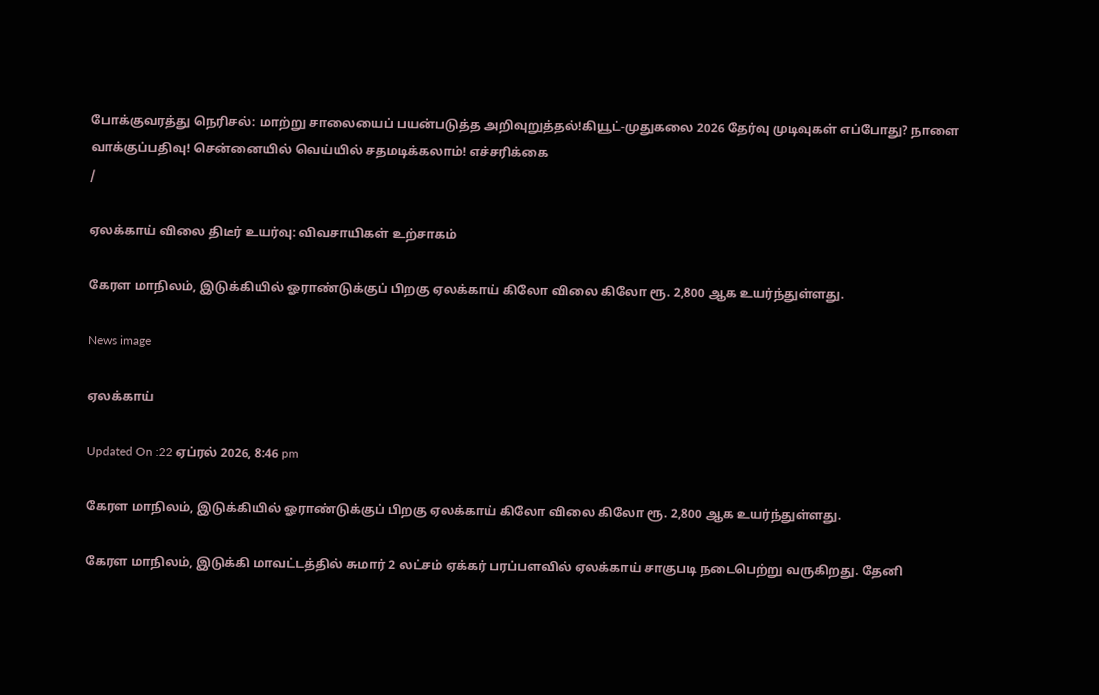போக்குவரத்து நெரிசல்: மாற்று சாலையைப் பயன்படுத்த அறிவுறுத்தல்!கியூட்-முதுகலை 2026 தேர்வு முடிவுகள் எப்போது? நாளை வாக்குப்பதிவு! சென்னையில் வெய்யில் சதமடிக்கலாம்! எச்சரிக்கை
/

ஏலக்காய் விலை திடீர் உயர்வு: விவசாயிகள் உற்சாகம்

கேரள மாநிலம், இடுக்கியில் ஓராண்டுக்குப் பிறகு ஏலக்காய் கிலோ விலை கிலோ ரூ. 2,800 ஆக உயர்ந்துள்ளது.

News image

ஏலக்காய்

Updated On :22 ஏப்ரல் 2026, 8:46 pm

கேரள மாநிலம், இடுக்கியில் ஓராண்டுக்குப் பிறகு ஏலக்காய் கிலோ விலை கிலோ ரூ. 2,800 ஆக உயர்ந்துள்ளது.

கேரள மாநிலம், இடுக்கி மாவட்டத்தில் சுமார் 2 லட்சம் ஏக்கர் பரப்பளவில் ஏலக்காய் சாகுபடி நடைபெற்று வருகிறது. தேனி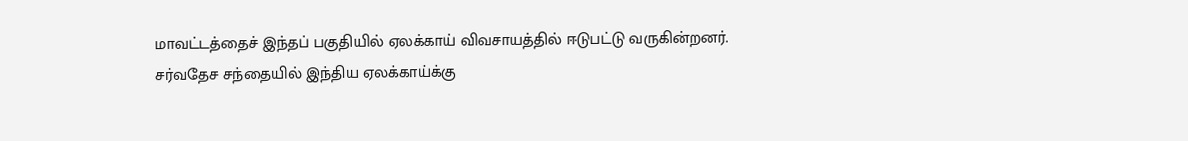மாவட்டத்தைச் இந்தப் பகுதியில் ஏலக்காய் விவசாயத்தில் ஈடுபட்டு வருகின்றனர். சர்வதேச சந்தையில் இந்திய ஏலக்காய்க்கு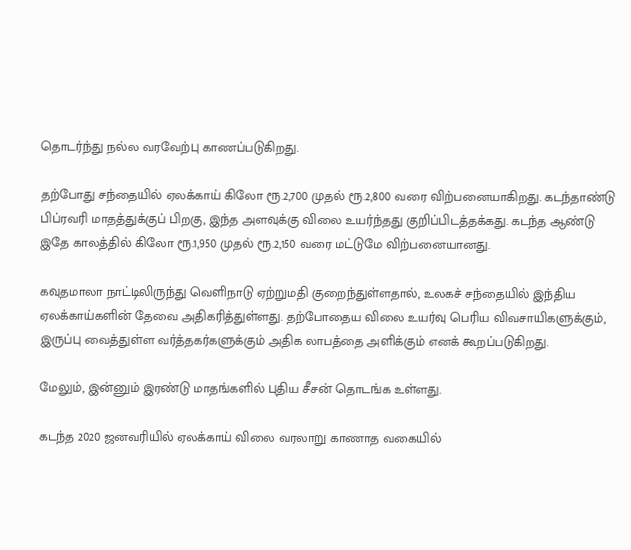தொடர்ந்து நல்ல வரவேற்பு காணப்படுகிறது.

தற்போது சந்தையில் ஏலக்காய் கிலோ ரூ.2,700 முதல் ரூ.2,800 வரை விற்பனையாகிறது. கடந்தாண்டு பிப்ரவரி மாதத்துக்குப் பிறகு, இந்த அளவுக்கு விலை உயர்ந்தது குறிப்பிடத்தக்கது. கடந்த ஆண்டு இதே காலத்தில் கிலோ ரூ.1,950 முதல் ரூ.2,150 வரை மட்டுமே விற்பனையானது.

கவுதமாலா நாட்டிலிருந்து வெளிநாடு ஏற்றுமதி குறைந்துள்ளதால், உலகச் சந்தையில் இந்திய ஏலக்காய்களின் தேவை அதிகரித்துள்ளது. தற்போதைய விலை உயர்வு பெரிய விவசாயிகளுக்கும், இருப்பு வைத்துள்ள வர்த்தகர்களுக்கும் அதிக லாபத்தை அளிக்கும் எனக் கூறப்படுகிறது.

மேலும், இன்னும் இரண்டு மாதங்களில் புதிய சீசன் தொடங்க உள்ளது.

கடந்த 2020 ஜனவரியில் ஏலக்காய் விலை வரலாறு காணாத வகையில்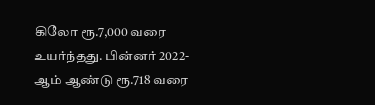கிலோ ரூ.7,000 வரை உயர்ந்தது. பின்னர் 2022-ஆம் ஆண்டு ரூ.718 வரை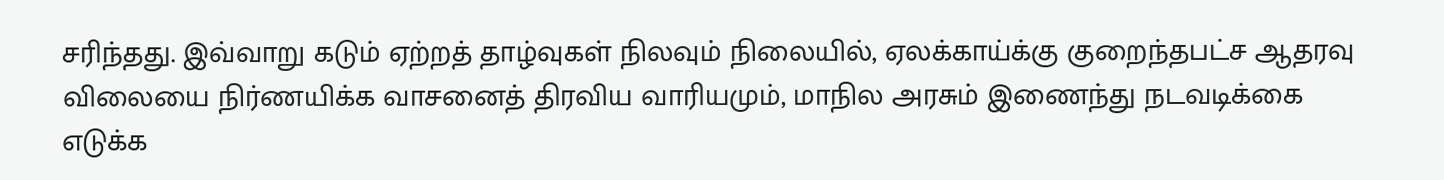சரிந்தது. இவ்வாறு கடும் ஏற்றத் தாழ்வுகள் நிலவும் நிலையில், ஏலக்காய்க்கு குறைந்தபட்ச ஆதரவு விலையை நிர்ணயிக்க வாசனைத் திரவிய வாரியமும், மாநில அரசும் இணைந்து நடவடிக்கை எடுக்க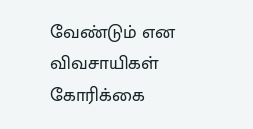வேண்டும் என விவசாயிகள் கோரிக்கை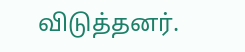விடுத்தனர்.